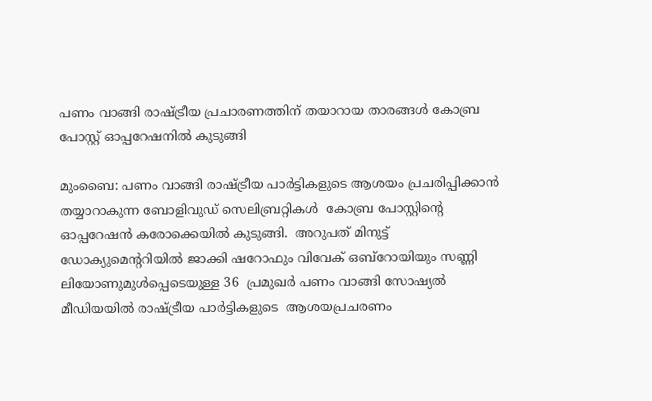പണം വാങ്ങി രാഷ്ട്രീയ പ്രചാരണത്തിന് തയാറായ താരങ്ങള്‍ കോബ്ര പോസ്റ്റ് ഓപ്പറേഷനില്‍ കുടുങ്ങി

മുംബൈ: പണം വാങ്ങി രാഷ്ട്രീയ പാര്‍ട്ടികളുടെ ആശയം പ്രചരിപ്പിക്കാന്‍ തയ്യാറാകുന്ന ബോളിവുഡ് സെലിബ്രറ്റികള്‍  കോബ്ര പോസ്റ്റിന്റെ  ഓപ്പറേഷന്‍ കരോക്കെയില്‍ കുടുങ്ങി.  അറുപത് മിനുട്ട് ഡോക്യുമെന്ററിയില്‍ ജാക്കി ഷറോഫും വിവേക് ഒബ്‌റോയിയും സണ്ണി ലിയോണുമുള്‍പ്പെടെയുള്ള 36  പ്രമുഖര്‍ പണം വാങ്ങി സോഷ്യല്‍ മീഡിയയില്‍ രാഷ്ട്രീയ പാര്‍ട്ടികളുടെ  ആശയപ്രചരണം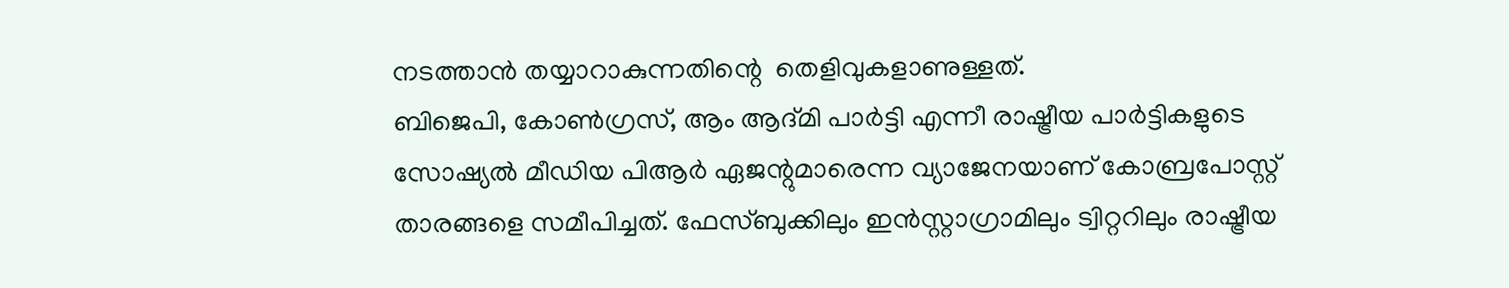നടത്താന്‍ തയ്യാറാകുന്നതിന്റെ  തെളിവുകളാണുള്ളത്.
ബിജെപി, കോണ്‍ഗ്രസ്, ആം ആദ്മി പാര്‍ട്ടി എന്നീ രാഷ്ട്രീയ പാര്‍ട്ടികളുടെ സോഷ്യല്‍ മീഡിയ പിആര്‍ ഏജന്റുമാരെന്ന വ്യാജേനയാണ് കോബ്രപോസ്റ്റ് താരങ്ങളെ സമീപിച്ചത്. ഫേസ്ബുക്കിലും ഇന്‍സ്റ്റാഗ്രാമിലും ട്വിറ്ററിലും രാഷ്ട്രീയ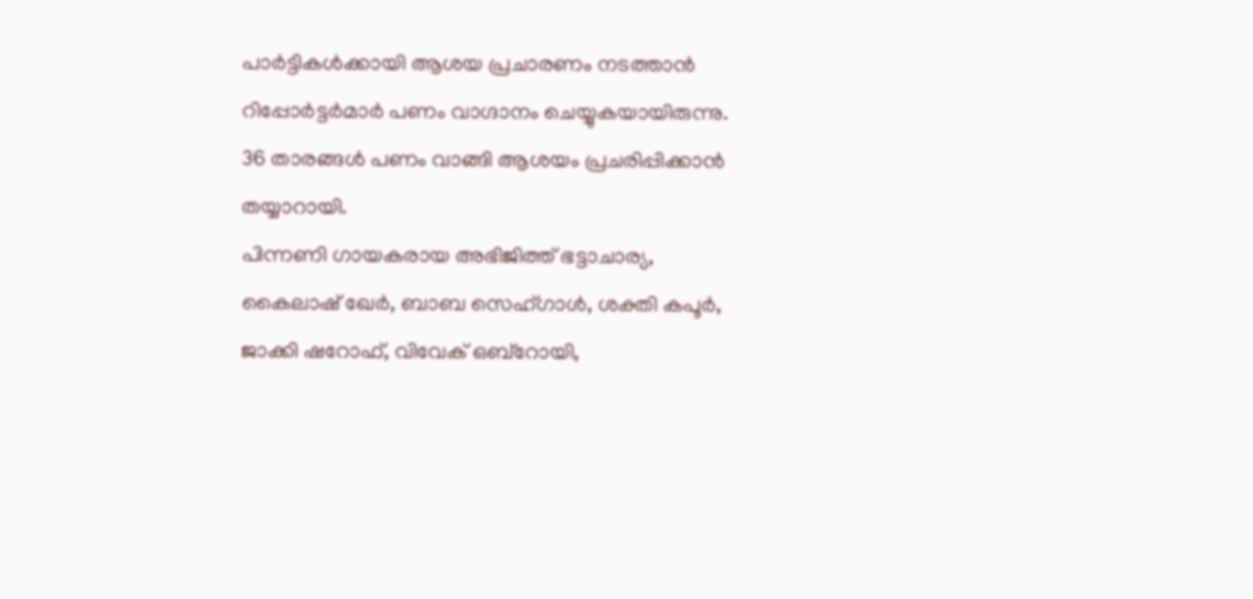പാര്‍ട്ടികള്‍ക്കായി ആശയ പ്രചാരണം നടത്താന്‍ റിപ്പോര്‍ട്ടര്‍മാര്‍ പണം വാഗ്ദാനം ചെയ്യുകയായിരുന്നു. 36 താരങ്ങള്‍ പണം വാങ്ങി ആശയം പ്രചരിപ്പിക്കാന്‍ തയ്യാറായി.
പിന്നണി ഗായകരായ അഭിജിത്ത് ഭട്ടാചാര്യ, കൈലാഷ് ഖേര്‍, ബാബ സെഹ്ഗാള്‍, ശക്തി കപൂര്‍, ജാക്കി ഷറോഫ്, വിവേക് ഒബ്‌റോയി,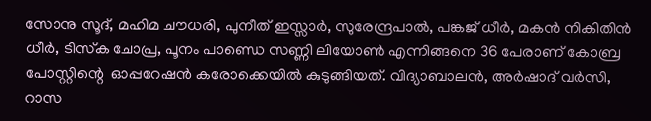സോനു സൂദ്, മഹിമ ചൗധരി, പുനീത് ഇസ്സാര്‍, സുരേന്ദ്രപാല്‍, പങ്കജ് ധീര്‍, മകന്‍ നികിതിന്‍ ധീര്‍, ടിസ്‌ക ചോപ്ര, പൂനം പാണ്ഡെ സണ്ണി ലിയോണ്‍ എന്നിങ്ങനെ 36 പേരാണ് കോബ്ര പോസ്റ്റിന്റെ  ഓപ്പറേഷന്‍ കരോക്കെയില്‍ കുടുങ്ങിയത്. വിദ്യാബാലന്‍, അര്‍ഷാദ് വര്‍സി, റാസ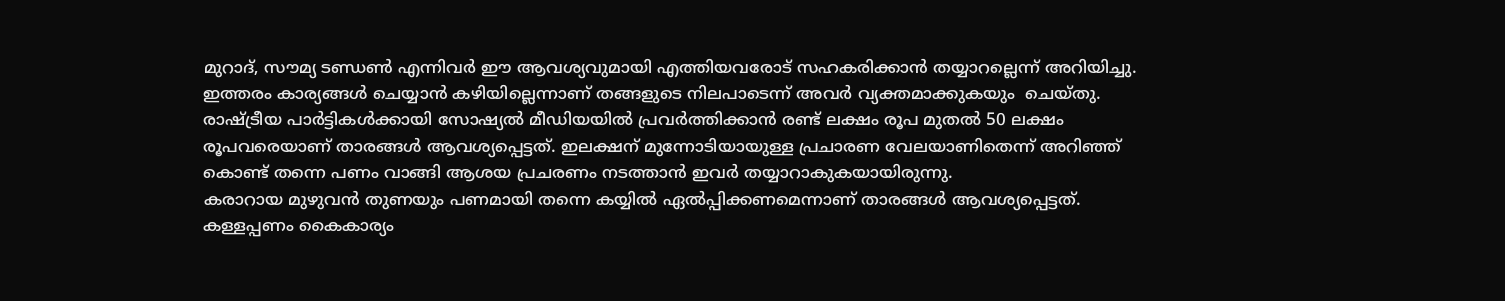മുറാദ്, സൗമ്യ ടണ്ഡണ്‍ എന്നിവര്‍ ഈ ആവശ്യവുമായി എത്തിയവരോട് സഹകരിക്കാന്‍ തയ്യാറല്ലെന്ന് അറിയിച്ചു. ഇത്തരം കാര്യങ്ങള്‍ ചെയ്യാന്‍ കഴിയില്ലെന്നാണ് തങ്ങളുടെ നിലപാടെന്ന് അവര്‍ വ്യക്തമാക്കുകയും  ചെയ്തു.
രാഷ്ട്രീയ പാര്‍ട്ടികള്‍ക്കായി സോഷ്യല്‍ മീഡിയയില്‍ പ്രവര്‍ത്തിക്കാന്‍ രണ്ട് ലക്ഷം രൂപ മുതല്‍ 50 ലക്ഷം രൂപവരെയാണ് താരങ്ങള്‍ ആവശ്യപ്പെട്ടത്. ഇലക്ഷന് മുന്നോടിയായുള്ള പ്രചാരണ വേലയാണിതെന്ന് അറിഞ്ഞ് കൊണ്ട് തന്നെ പണം വാങ്ങി ആശയ പ്രചരണം നടത്താന്‍ ഇവര്‍ തയ്യാറാകുകയായിരുന്നു.
കരാറായ മുഴുവന്‍ തുണയും പണമായി തന്നെ കയ്യില്‍ ഏല്‍പ്പിക്കണമെന്നാണ് താരങ്ങള്‍ ആവശ്യപ്പെട്ടത്. കള്ളപ്പണം കൈകാര്യം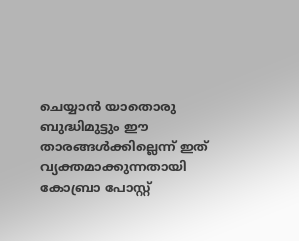ചെയ്യാന്‍ യാതൊരു ബുദ്ധിമുട്ടും ഈ താരങ്ങള്‍ക്കില്ലെന്ന് ഇത് വ്യക്തമാക്കുന്നതായി കോബ്രാ പോസ്റ്റ്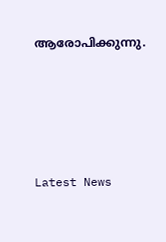ആരോപിക്കുന്നു.




Latest News